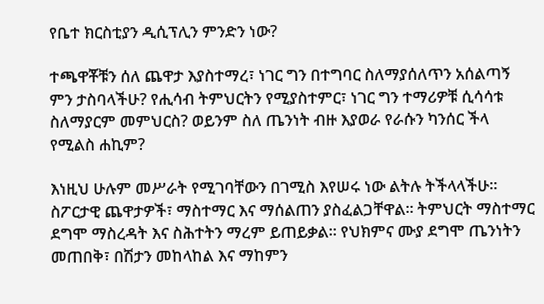የቤተ ክርስቲያን ዲሲፕሊን ምንድን ነው?

ተጫዋቾቹን ሰለ ጨዋታ እያስተማረ፣ ነገር ግን በተግባር ስለማያሰለጥን አሰልጣኝ ምን ታስባላችሁ? የሒሳብ ትምህርትን የሚያስተምር፣ ነገር ግን ተማሪዎቹ ሲሳሳቱ ስለማያርም መምህርስ? ወይንም ስለ ጤንነት ብዙ እያወራ የራሱን ካንሰር ችላ የሚልስ ሐኪም?

እነዚህ ሁሉም መሥራት የሚገባቸውን በገሚስ እየሠሩ ነው ልትሉ ትችላላችሁ። ስፖርታዊ ጨዋታዎች፣ ማስተማር እና ማሰልጠን ያስፈልጋቸዋል። ትምህርት ማስተማር ደግሞ ማስረዳት እና ስሕተትን ማረም ይጠይቃል። የህክምና ሙያ ደግሞ ጤንነትን መጠበቅ፣ በሽታን መከላከል እና ማከምን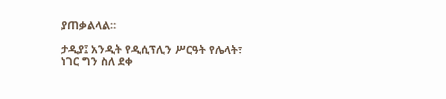ያጠቃልላል።

ታዲያ፤ አንዲት የዲሲፕሊን ሥርዓት የሌላት፣ ነገር ግን ስለ ደቀ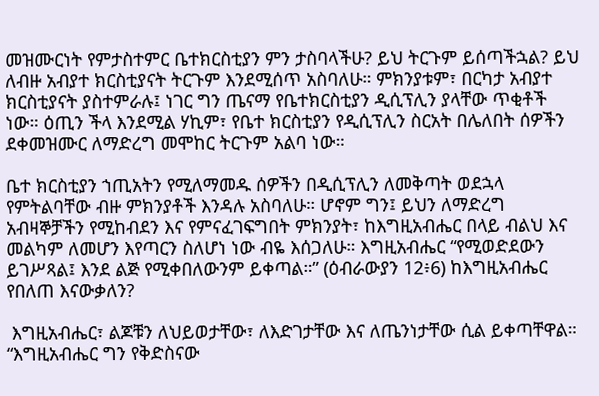መዝሙርነት የምታስተምር ቤተክርስቲያን ምን ታስባላችሁ? ይህ ትርጉም ይሰጣችኋል? ይህ ለብዙ አብያተ ክርስቲያናት ትርጉም እንደሚሰጥ አስባለሁ። ምክንያቱም፣ በርካታ አብያተ ክርስቲያናት ያስተምራሉ፤ ነገር ግን ጤናማ የቤተክርስቲያን ዲሲፕሊን ያላቸው ጥቂቶች ነው። ዕጢን ችላ እንደሚል ሃኪም፣ የቤተ ክርስቲያን የዲሲፕሊን ስርአት በሌለበት ሰዎችን ደቀመዝሙር ለማድረግ መሞከር ትርጉም አልባ ነው።

ቤተ ክርስቲያን ኀጢአትን የሚለማመዱ ሰዎችን በዲሲፕሊን ለመቅጣት ወደኋላ የምትልባቸው ብዙ ምክንያቶች እንዳሉ አስባለሁ። ሆኖም ግን፤ ይህን ለማድረግ አብዛኞቻችን የሚከብደን እና የምናፈገፍግበት ምክንያት፣ ከእግዚአብሔር በላይ ብልህ እና መልካም ለመሆን እየጣርን ስለሆነ ነው ብዬ እሰጋለሁ። እግዚአብሔር “የሚወድደውን ይገሥጻል፤ እንደ ልጅ የሚቀበለውንም ይቀጣል።” (ዕብራውያን 12፥6) ከእግዚአብሔር የበለጠ እናውቃለን?

 እግዚአብሔር፣ ልጆቹን ለህይወታቸው፣ ለእድገታቸው እና ለጤንነታቸው ሲል ይቀጣቸዋል። “እግዚአብሔር ግን የቅድስናው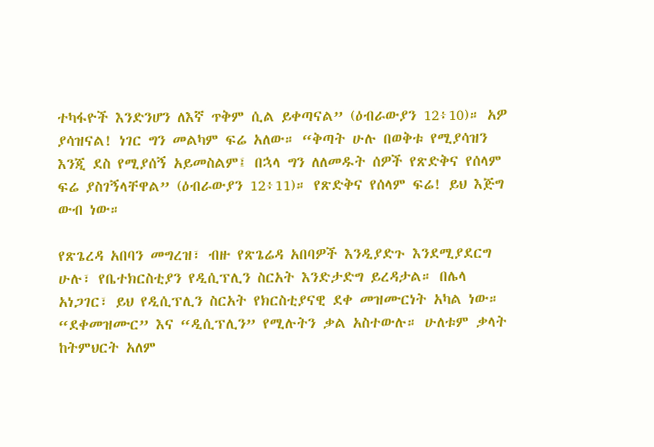ተካፋዮች እንድንሆን ለእኛ ጥቅም ሲል ይቀጣናል” (ዕብራውያን 12፥10)። አዎ ያሳዝናል! ነገር ግን መልካም ፍሬ አለው። “ቅጣት ሁሉ በወቅቱ የሚያሳዝን እንጂ ደስ የሚያሰኝ አይመስልም፤ በኋላ ግን ለለመዱት ሰዎች የጽድቅና የሰላም ፍሬ ያስገኝላቸዋል” (ዕብራውያን 12፥11)። የጽድቅና የሰላም ፍሬ! ይህ እጅግ ውብ ነው።

የጽጌረዳ አበባን መግረዝ፣ ብዙ የጽጌሬዳ አበባዎች እንዲያድጉ እንደሚያደርግ ሁሉ፣ የቤተክርስቲያን የዲሲፕሊን ስርአት እንድታድግ ይረዳታል። በሌላ አነጋገር፣ ይህ የዲሲፕሊን ስርአት የክርስቲያናዊ ደቀ መዝሙርነት አካል ነው። “ደቀመዝሙር” እና “ዲሲፕሊን” የሚሉትን ቃል አስተውሉ። ሁለቱም ቃላት ከትምህርት አለም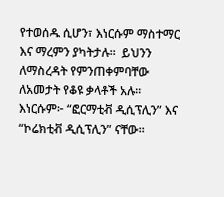የተወሰዱ ሲሆን፣ እነርሱም ማስተማር እና ማረምን ያካትታሉ።  ይህንን ለማስረዳት የምንጠቀምባቸው ለአመታት የቆዩ ቃላቶች አሉ። እነርሱም፦ “ፎርማቲቭ ዲሲፕሊን” እና “ኮሬክቲቭ ዲሲፕሊን” ናቸው።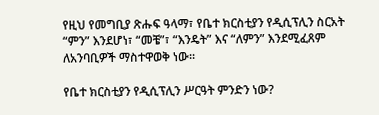የዚህ የመግቢያ ጽሑፍ ዓላማ፣ የቤተ ክርስቲያን የዲሲፕሊን ስርአት “ምን” እንደሆነ፣ “መቼ”፣ “እንዴት” እና “ለምን” እንደሚፈጸም ለአንባቢዎች ማስተዋወቅ ነው።

የቤተ ክርስቲያን የዲሲፕሊን ሥርዓት ምንድን ነው?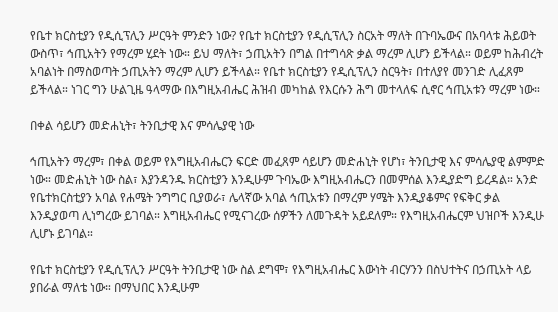የቤተ ክርስቲያን የዲሲፕሊን ሥርዓት ምንድን ነው? የቤተ ክርስቲያን የዲሲፕሊን ስርአት ማለት በጉባኤውና በአባላቱ ሕይወት ውስጥ፣ ኅጢአትን የማረም ሂደት ነው። ይህ ማለት፣ ኃጢአትን በግል በተግሳጽ ቃል ማረም ሊሆን ይችላል። ወይም ከሕብረት አባልነት በማስወጣት ኃጢአትን ማረም ሊሆን ይችላል። የቤተ ክርስቲያን የዲሲፕሊን ስርዓት፣ በተለያየ መንገድ ሊፈጸም ይችላል። ነገር ግን ሁልጊዜ ዓላማው በእግዚአብሔር ሕዝብ መካከል የእርሱን ሕግ መተላለፍ ሲኖር ኅጢአቱን ማረም ነው።

በቀል ሳይሆን መድሐኒት፣ ትንቢታዊ እና ምሳሌያዊ ነው

ኅጢአትን ማረም፣ በቀል ወይም የእግዚአብሔርን ፍርድ መፈጸም ሳይሆን መድሐኒት የሆነ፣ ትንቢታዊ እና ምሳሌያዊ ልምምድ ነው። መድሐኒት ነው ስል፣ እያንዳንዱ ክርስቲያን እንዲሁም ጉባኤው እግዚአብሔርን በመምሰል እንዲያድግ ይረዳል። አንድ የቤተክርስቲያን አባል የሐሜት ንግግር ቢያወራ፣ ሌላኛው አባል ኅጢአቱን በማረም ሃሜት እንዲያቆምና የፍቅር ቃል እንዲያወጣ ሊነግረው ይገባል። እግዚአብሔር የሚናገረው ሰዎችን ለመጉዳት አይደለም። የእግዚአብሔርም ህዝቦች እንዲሁ ሊሆኑ ይገባል።

የቤተ ክርስቲያን የዲሲፕሊን ሥርዓት ትንቢታዊ ነው ስል ደግሞ፣ የእግዚአብሔር እውነት ብርሃንን በስህተትና በኃጢአት ላይ ያበራል ማለቴ ነው። በማህበር እንዲሁም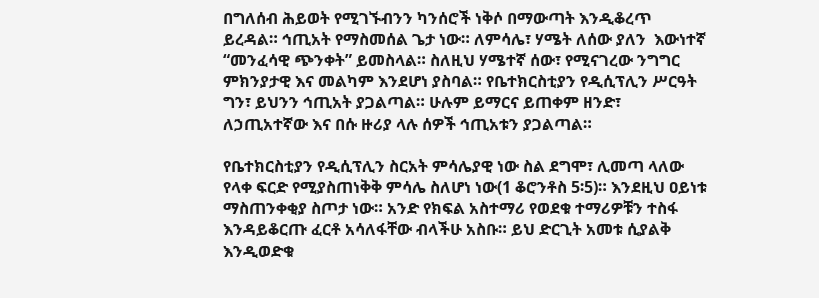በግለሰብ ሕይወት የሚገኙብንን ካንሰሮች ነቅሶ በማውጣት እንዲቆረጥ ይረዳል። ኅጢአት የማስመሰል ጌታ ነው። ለምሳሌ፣ ሃሜት ለሰው ያለን  እውነተኛ “መንፈሳዊ ጭንቀት” ይመስላል። ስለዚህ ሃሜተኛ ሰው፣ የሚናገረው ንግግር ምክንያታዊ እና መልካም እንደሆነ ያስባል። የቤተክርስቲያን የዲሲፕሊን ሥርዓት ግን፣ ይህንን ኅጢአት ያጋልጣል። ሁሉም ይማርና ይጠቀም ዘንድ፣ ለኃጢአተኛው እና በሱ ዙሪያ ላሉ ሰዎች ኅጢአቱን ያጋልጣል።

የቤተክርስቲያን የዲሲፕሊን ስርአት ምሳሌያዊ ነው ስል ደግሞ፣ ሊመጣ ላለው የላቀ ፍርድ የሚያስጠነቅቅ ምሳሌ ስለሆነ ነው(1 ቆሮንቶስ 5፡5)። እንደዚህ ዐይነቱ ማስጠንቀቂያ ስጦታ ነው። አንድ የክፍል አስተማሪ የወደቁ ተማሪዎቹን ተስፋ እንዳይቆርጡ ፈርቶ አሳለፋቸው ብላችሁ አስቡ። ይህ ድርጊት አመቱ ሲያልቅ እንዲወድቁ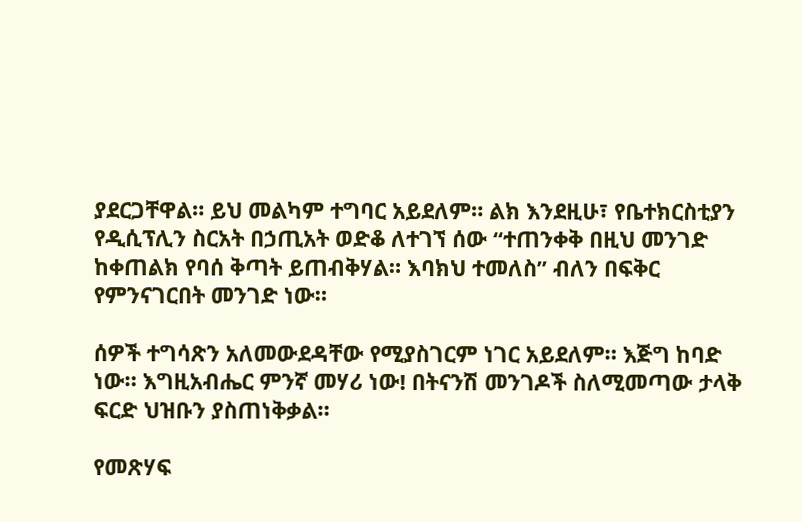ያደርጋቸዋል። ይህ መልካም ተግባር አይደለም። ልክ እንደዚሁ፣ የቤተክርስቲያን የዲሲፕሊን ስርአት በኃጢአት ወድቆ ለተገኘ ሰው “ተጠንቀቅ በዚህ መንገድ ከቀጠልክ የባሰ ቅጣት ይጠብቅሃል። እባክህ ተመለስ” ብለን በፍቅር የምንናገርበት መንገድ ነው።

ሰዎች ተግሳጽን አለመውደዳቸው የሚያስገርም ነገር አይደለም። እጅግ ከባድ ነው። እግዚአብሔር ምንኛ መሃሪ ነው! በትናንሽ መንገዶች ስለሚመጣው ታላቅ ፍርድ ህዝቡን ያስጠነቅቃል።

የመጽሃፍ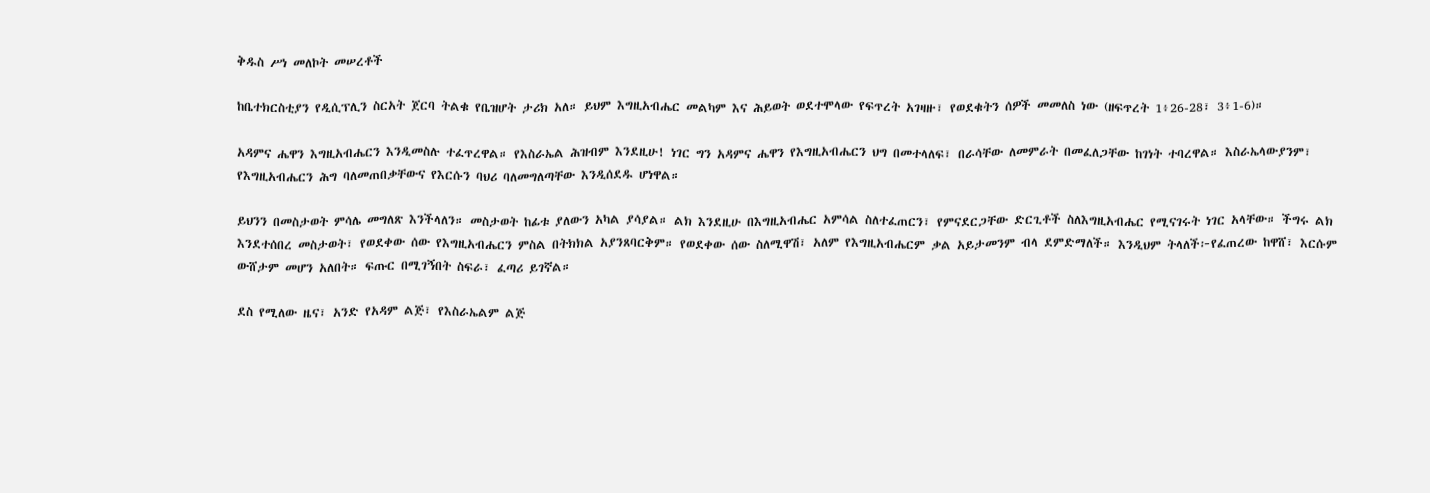ቅዱስ ሥነ መለኮት መሠረቶች

ከቤተክርስቲያን የዲሲፕሊን ስርአት ጀርባ ትልቁ የቤዝሆት ታሪክ አለ። ይህም እግዚአብሔር መልካም እና ሕይወት ወደተሞላው የፍጥረት አገዛዙ፣ የወደቁትን ሰዎች መመለስ ነው (ዘፍጥረት 1፥26-28፣ 3፥1-6)።

አዳምና ሔዋን እግዚአብሔርን እንዲመስሉ ተፈጥረዋል። የእስራኤል ሕዝብም እንደዚሁ! ነገር ግን አዳምና ሔዋን የእግዚአብሔርን ህግ በመተላለፍ፣ በራሳቸው ለመምራት በመፈለጋቸው ከገነት ተባረዋል። እስራኤላውያንም፣ የእግዚአብሔርን ሕግ ባለመጠበቃቸውና የእርሱን ባህሪ ባለመግለጣቸው እንዲሰደዱ ሆነዋል።

ይህንን በመስታወት ምሳሌ መግለጽ እንችላለን። መስታወት ከፊቱ ያለውን አካል ያሳያል። ልክ እንደዚሁ በእግዚአብሔር አምሳል ስለተፈጠርን፣ የምናደርጋቸው ድርጊቶች ስለእግዚአብሔር የሚናገሩት ነገር አላቸው። ችግሩ ልክ እንደተሰበረ መስታወት፣ የወደቀው ሰው የእግዚአብሔርን ምስል በትክክል አያንጸባርቅም። የወደቀው ሰው ስለሚዋሽ፣ አለም የእግዚአብሔርም ቃል አይታመንም ብላ ደምድማለች። እንዲህም ትላለች፦የፈጠረው ከዋሸ፣ እርሱም ውሸታም መሆን አለበት። ፍጡር በሚገኝበት ስፍራ፣ ፈጣሪ ይገኛል።

ደስ የሚለው ዜና፣ አንድ የአዳም ልጅ፣ የእስራኤልም ልጅ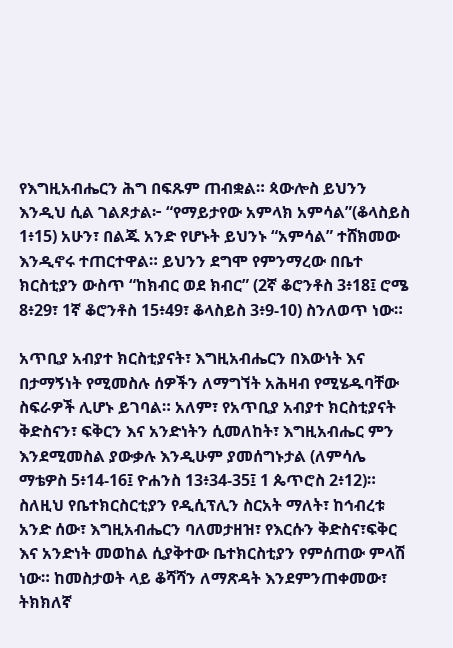የእግዚአብሔርን ሕግ በፍጹም ጠብቋል። ጳውሎስ ይህንን እንዲህ ሲል ገልጾታል፦ “የማይታየው አምላክ አምሳል”(ቆላስይስ 1፥15) አሁን፣ በልጁ አንድ የሆኑት ይህንኑ “አምሳል” ተሸክመው እንዲኖሩ ተጠርተዋል። ይህንን ደግሞ የምንማረው በቤተ ክርስቲያን ውስጥ “ከክብር ወደ ክብር” (2ኛ ቆሮንቶስ 3፥18፤ ሮሜ 8፥29፣ 1ኛ ቆሮንቶስ 15፥49፣ ቆላስይስ 3፥9-10) ስንለወጥ ነው።

አጥቢያ አብያተ ክርስቲያናት፣ እግዚአብሔርን በእውነት እና በታማኝነት የሚመስሉ ሰዎችን ለማግኘት አሕዛብ የሚሄዱባቸው ስፍራዎች ሊሆኑ ይገባል። አለም፣ የአጥቢያ አብያተ ክርስቲያናት ቅድስናን፣ ፍቅርን እና አንድነትን ሲመለከት፣ እግዚአብሔር ምን እንደሚመስል ያውቃሉ እንዲሁም ያመሰግኑታል (ለምሳሌ ማቴዎስ 5፥14-16፤ ዮሐንስ 13፥34-35፤ 1 ጴጥሮስ 2፥12)። ስለዚህ የቤተክርስርቲያን የዲሲፕሊን ስርአት ማለት፣ ከኅብረቱ አንድ ሰው፣ እግዚአብሔርን ባለመታዘዝ፣ የእርሱን ቅድስና፣ፍቅር እና አንድነት መወከል ሲያቅተው ቤተክርስቲያን የምሰጠው ምላሽ ነው። ከመስታወት ላይ ቆሻሻን ለማጽዳት እንደምንጠቀመው፣ ትክክለኛ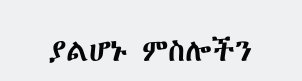ያልሆኑ ምስሎችን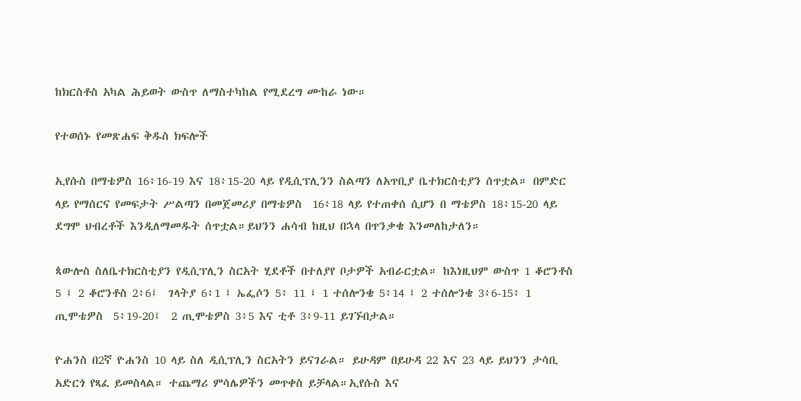ከክርስቶስ አካል ሕይወት ውስጥ ለማስተካከል የሚደረግ ሙከራ ነው።

የተወሰኑ የመጽሐፍ ቅዱስ ክፍሎች

ኢየሱስ በማቴዎስ 16፥16-19 እና 18፥15-20 ላይ የዲሲፕሊንን ስልጣን ለአጥቢያ ቤተክርስቲያን ሰጥቷል። በምድር ላይ የማሰርና የመፍታት ሥልጣን በመጀመሪያ በማቴዎስ  16፥18 ላይ የተጠቀሰ ሲሆን በ ማቴዎስ 18፥15-20 ላይ ደግሞ ህብረቶች እንዲለማመዱት ሰጥቷል።ይህንን ሐሳብ ከዚህ በኋላ በጥንቃቄ እንመለከታለን።

ጳውሎስ ስለቤተክርስቲያን የዲሲፕሊን ስርአት ሂደቶች በተለያየ ቦታዎች አብራርቷል። ከእነዚህም ውስጥ 1 ቆሮንቶስ 5 ፤ 2 ቆሮንቶስ 2፥6፤  ገላትያ 6፥1 ፤ ኤፌሶን 5፥ 11 ፤ 1 ተሰሎንቄ 5፥14 ፤ 2 ተሰሎንቄ 3፥6-15፥ 1 ጢሞቴዎስ  5፥19-20፤  2 ጢሞቴዎስ 3፥5 እና ቲቶ 3፥9-11 ይገኙበታል።

ዮሐንስ በ2ኛ ዮሐንስ 10 ላይ ስለ ዲሲፕሊን ስርአትን ይናገራል። ይሁዳም በይሁዳ 22 እና 23 ላይ ይህንን ታሳቢ አድርጎ የጻፈ ይመስላል። ተጨማሪ ምሳሌዎችን መጥቀስ ይቻላል።ኢየሱስ እና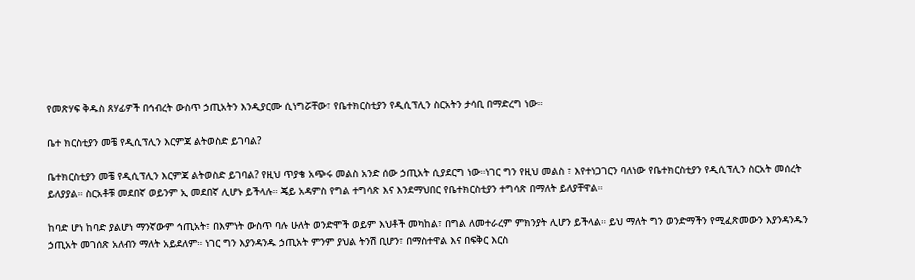የመጽሃፍ ቅዱስ ጸሃፊዎች በኅብረት ውስጥ ኃጢአትን እንዲያርሙ ሲነግሯቸው፣ የቤተክርስቲያን የዲሲፕሊን ስርአትን ታሳቢ በማድረግ ነው።

ቤተ ክርስቲያን መቼ የዲሲፕሊን እርምጃ ልትወስድ ይገባል?

ቤተክርስቲያን መቼ የዲሲፕሊን እርምጃ ልትወስድ ይገባል? የዚህ ጥያቄ አጭሩ መልስ አንድ ሰው ኃጢአት ሲያደርግ ነው።ነገር ግን የዚህ መልስ ፣ እየተነጋገርን ባለነው የቤተክርስቲያን የዲሲፕሊን ስርአት መሰረት ይለያያል። ስርአቶቹ መደበኛ ወይንም ኢ መደበኛ ሊሆኑ ይችላሉ። ጄይ አዳምስ የግል ተግሳጽ እና እንደማህበር የቤተክርስቲያን ተግሳጽ በማለት ይለያቸዋል።

ከባድ ሆነ ከባድ ያልሆነ ማንኛውም ኅጢአት፣ በእምነት ውስጥ ባሉ ሁለት ወንድሞች ወይም እህቶች መካከል፣ በግል ለመተራረም ምክንያት ሊሆን ይችላል። ይህ ማለት ግን ወንድማችን የሚፈጽመውን እያንዳንዱን ኃጢአት መገሰጽ አለብን ማለት አይደለም። ነገር ግን እያንዳንዱ ኃጢአት ምንም ያህል ትንሽ ቢሆን፣ በማስተዋል እና በፍቅር እርስ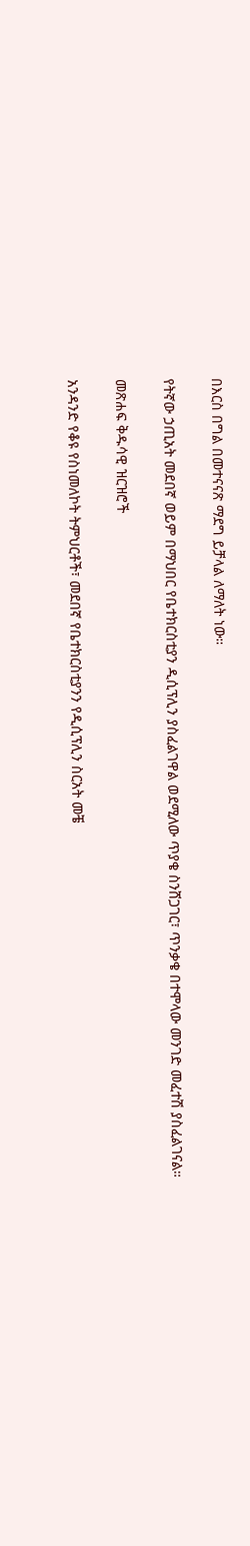በእርስ በግል በመተናናጽ ማደግ ይቻላል ለማለት ነው።

የትኛው ኃጢአት መደበኛ ወይም በማህበር የቤተክርስቲያን ዲሲፕሊን ያስፈልገዋል ወደሚለው ጥያቄ ስንሸጋገር፣ ጥንቃቄ በተሞላው መንገድ መፈተሽ ያስፈልገናል።

መጽሐፍ ቅዱሳዊ ዝርዝሮች

አንዳንድ የቆዩ የስነመለኮት ትምህርቶች፣ መደበኛ የቤተክርስቲያንን የዲሲፕሊን ስርአት መቼ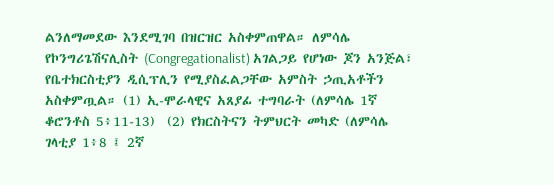ልንለማመደው እንደሚገባ በዝርዝር አስቀምጠዋል። ለምሳሌ የኮንግሪጌሽናሊስት (Congregationalist) አገልጋይ የሆነው ጆን አንጅል፣ የቤተክርስቲያን ዲሲፕሊን የሚያስፈልጋቸው አምስት ኃጢአቶችን አስቀምጧል። (1) ኢ-ሞራላዊና አጸያፊ ተግባራት (ለምሳሌ 1ኛ ቆሮንቶስ 5፥11-13)  (2) የክርስትናን ትምህርት መካድ (ለምሳሌ ገላቲያ 1፥8 ፤ 2ኛ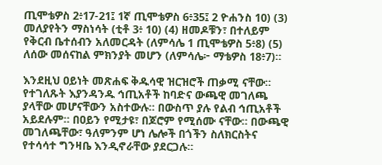ጢሞቴዎስ 2፥17-21፤ 1ኛ ጢሞቴዎስ 6፥35፤ 2 ዮሐንስ 10) (3) መለያየትን ማስነሳት (ቲቶ 3፥ 10) (4) ዘመዶቹን፣ በተለይም የቅርብ ቤተሰብን አለመርዳት (ለምሳሌ 1 ጢሞቴዎስ 5፥8) (5) ለሰው መሰናከል ምክንያት መሆን (ለምሳሌ፦ ማቴዎስ 18፥7)።

እንደዚህ ዐይነት መጽሐፍ ቅዱሳዊ ዝርዝሮች ጠቃሚ ናቸው። የተገለጹት እያንዳንዱ ኅጢአቶች ከባድና ውጫዊ መገለጫ ያላቸው መሆናቸውን አስተውሉ። በውስጥ ያሉ የልብ ኅጢአቶች አይደሉም። በዐይን የሚታዩ፣ በጆሮም የሚሰሙ ናቸው። በውጫዊ መገለጫቸው፣ ዓለምንም ሆነ ሌሎች በጎችን ስለክርስትና የተሳሳተ ግንዛቤ እንዲኖራቸው ያደርጋሉ።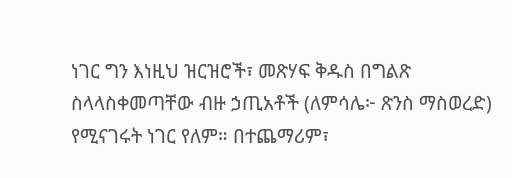ነገር ግን እነዚህ ዝርዝሮች፣ መጽሃፍ ቅዱስ በግልጽ ስላላስቀመጣቸው ብዙ ኃጢአቶች (ለምሳሌ፦ ጽንስ ማስወረድ) የሚናገሩት ነገር የለም። በተጨማሪም፣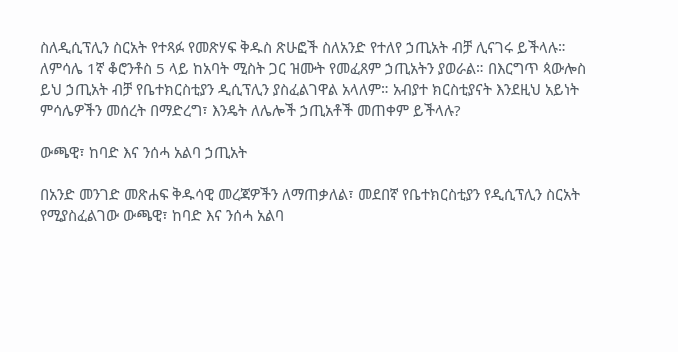ስለዲሲፕሊን ስርአት የተጻፉ የመጽሃፍ ቅዱስ ጽሁፎች ስለአንድ የተለየ ኃጢአት ብቻ ሊናገሩ ይችላሉ። ለምሳሌ 1ኛ ቆሮንቶስ 5 ላይ ከአባት ሚስት ጋር ዝሙት የመፈጸም ኃጢአትን ያወራል። በእርግጥ ጳውሎስ ይህ ኃጢአት ብቻ የቤተክርስቲያን ዲሲፕሊን ያስፈልገዋል አላለም። አብያተ ክርስቲያናት እንደዚህ አይነት ምሳሌዎችን መሰረት በማድረግ፣ እንዴት ለሌሎች ኃጢአቶች መጠቀም ይችላሉ?

ውጫዊ፣ ከባድ እና ንሰሓ አልባ ኃጢአት

በአንድ መንገድ መጽሐፍ ቅዱሳዊ መረጃዎችን ለማጠቃለል፣ መደበኛ የቤተክርስቲያን የዲሲፕሊን ስርአት የሚያስፈልገው ውጫዊ፣ ከባድ እና ንሰሓ አልባ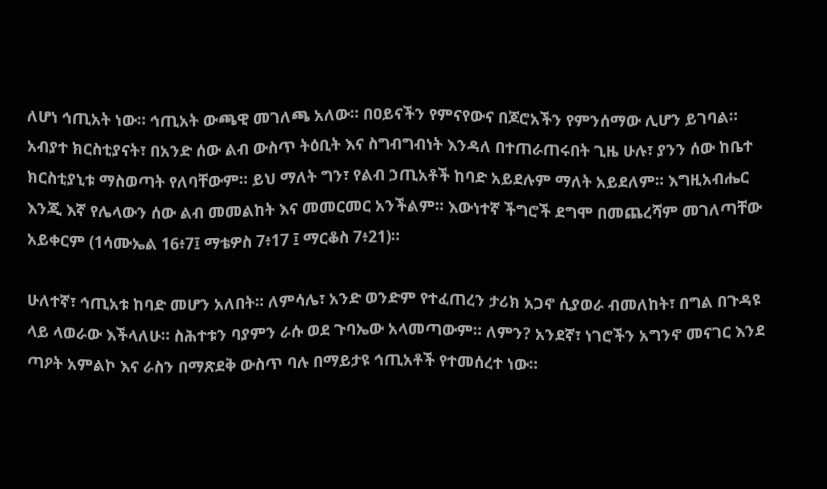ለሆነ ኅጢአት ነው። ኅጢአት ውጫዊ መገለጫ አለው። በዐይናችን የምናየውና በጆሮአችን የምንሰማው ሊሆን ይገባል። አብያተ ክርስቲያናት፣ በአንድ ሰው ልብ ውስጥ ትዕቢት እና ስግብግብነት እንዳለ በተጠራጠሩበት ጊዜ ሁሉ፣ ያንን ሰው ከቤተ ክርስቲያኒቱ ማስወጣት የለባቸውም። ይህ ማለት ግን፣ የልብ ኃጢአቶች ከባድ አይደሉም ማለት አይደለም። እግዚአብሔር እንጂ እኛ የሌላውን ሰው ልብ መመልከት እና መመርመር አንችልም። እውነተኛ ችግሮች ደግሞ በመጨረሻም መገለጣቸው አይቀርም (1ሳሙኤል 16፥7፤ ማቴዎስ 7፥17 ፤ ማርቆስ 7፥21)።

ሁለተኛ፣ ኅጢአቱ ከባድ መሆን አለበት። ለምሳሌ፣ አንድ ወንድም የተፈጠረን ታሪክ አጋኖ ሲያወራ ብመለከት፣ በግል በጉዳዩ ላይ ላወራው እችላለሁ። ስሕተቱን ባያምን ራሱ ወደ ጉባኤው አላመጣውም። ለምን? አንደኛ፣ ነገሮችን አግንኖ መናገር እንደ ጣዖት አምልኮ እና ራስን በማጽደቅ ውስጥ ባሉ በማይታዩ ኅጢአቶች የተመሰረተ ነው።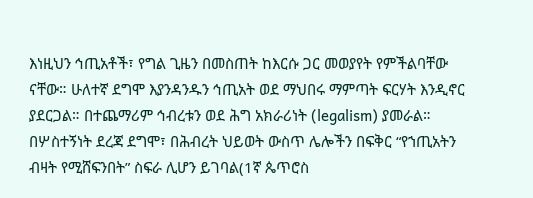እነዚህን ኅጢአቶች፣ የግል ጊዜን በመስጠት ከእርሱ ጋር መወያየት የምችልባቸው ናቸው። ሁለተኛ ደግሞ እያንዳንዱን ኅጢአት ወደ ማህበሩ ማምጣት ፍርሃት እንዲኖር ያደርጋል። በተጨማሪም ኅብረቱን ወደ ሕግ አክራሪነት (legalism) ያመራል። በሦስተኝነት ደረጃ ደግሞ፣ በሕብረት ህይወት ውስጥ ሌሎችን በፍቅር “የኀጢአትን ብዛት የሚሸፍንበት” ስፍራ ሊሆን ይገባል(1ኛ ጴጥሮስ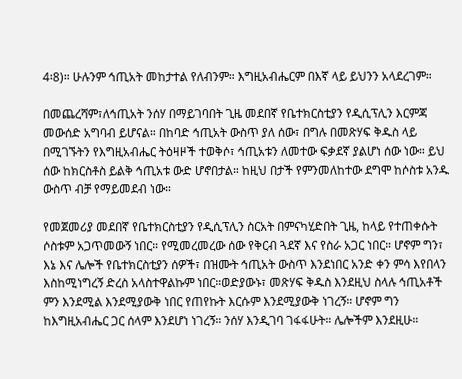4፡8)። ሁሉንም ኅጢአት መከታተል የለብንም። እግዚአብሔርም በእኛ ላይ ይህንን አላደረገም።

በመጨረሻም፣ለኅጢአት ንሰሃ በማይገባበት ጊዜ መደበኛ የቤተክርስቲያን የዲሲፕሊን እርምጃ መውሰድ አግባብ ይሆናል። በከባድ ኅጢአት ውስጥ ያለ ሰው፣ በግሉ በመጽሃፍ ቅዱስ ላይ በሚገኙትን የእግዚአብሔር ትዕዛዞች ተወቅሶ፣ ኅጢአቱን ለመተው ፍቃደኛ ያልሆነ ሰው ነው። ይህ ሰው ከክርስቶስ ይልቅ ኅጢአቱ ውድ ሆኖበታል። ከዚህ በታች የምንመለከተው ደግሞ ከሶስቱ አንዱ ውስጥ ብቻ የማይመደብ ነው።

የመጀመሪያ መደበኛ የቤተክርስቲያን የዲሲፕሊን ስርአት በምናካሂድበት ጊዜ, ከላይ የተጠቀሱት ሶስቱም አጋጥመውኝ ነበር። የሚመረመረው ሰው የቅርብ ጓደኛ እና የስራ አጋር ነበር። ሆኖም ግን፣ እኔ እና ሌሎች የቤተክርስቲያን ሰዎች፣ በዝሙት ኅጢአት ውስጥ እንደነበር አንድ ቀን ምሳ እየበላን እስከሚነግረኝ ድረስ አላስተዋልኩም ነበር።ወድያውኑ፣ መጽሃፍ ቅዱስ እንደዚህ ስላሉ ኅጢአቶች ምን እንደሚል እንደሚያውቅ ነበር የጠየኩት እርሱም እንደሚያውቅ ነገረኝ። ሆኖም ግን ከእግዚአብሔር ጋር ሰላም እንደሆነ ነገረኝ። ንሰሃ እንዲገባ ገፋፋሁት። ሌሎችም እንደዚሁ።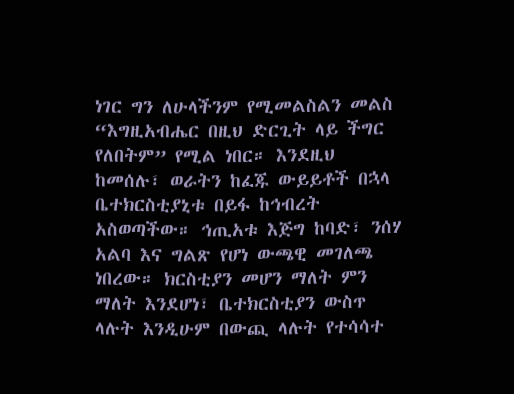ነገር ግን ለሁላችንም የሚመልስልን መልስ “እግዚአብሔር በዚህ ድርጊት ላይ ችግር የለበትም” የሚል ነበር። እንደዚህ ከመሰሉ፣ ወራትን ከፈጁ ውይይቶች በኋላ ቤተክርስቲያኒቱ በይፋ ከኅብረት አስወጣችው። ኅጢአቱ እጅግ ከባድ፣ ንሰሃ አልባ እና ግልጽ የሆነ ውጫዊ መገለጫ ነበረው። ክርስቲያን መሆን ማለት ምን ማለት እንደሆነ፣ ቤተክርስቲያን ውስጥ ላሉት እንዲሁም በውጪ ላሉት የተሳሳተ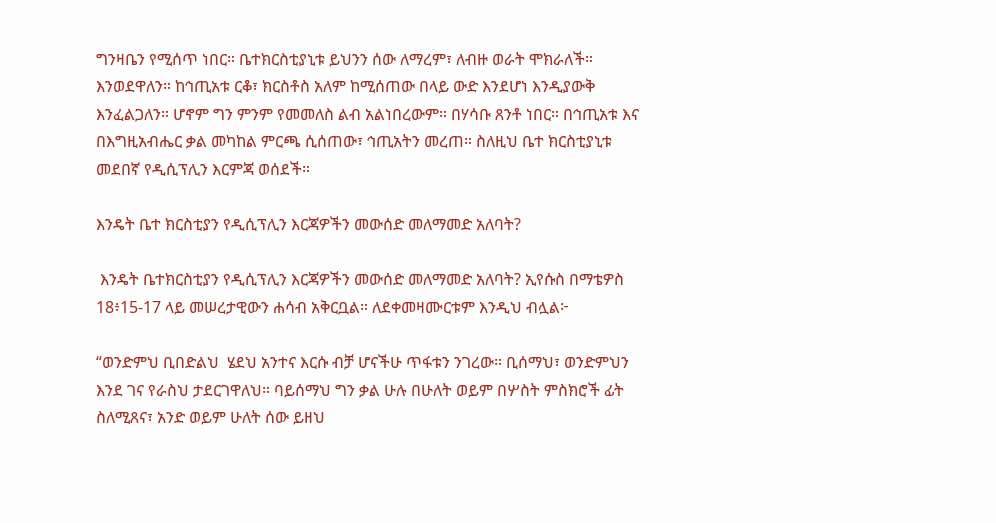ግንዛቤን የሚሰጥ ነበር። ቤተክርስቲያኒቱ ይህንን ሰው ለማረም፣ ለብዙ ወራት ሞክራለች። እንወደዋለን። ከኅጢአቱ ርቆ፣ ክርስቶስ አለም ከሚሰጠው በላይ ውድ እንደሆነ እንዲያውቅ እንፈልጋለን። ሆኖም ግን ምንም የመመለስ ልብ አልነበረውም። በሃሳቡ ጸንቶ ነበር። በኅጢአቱ እና በእግዚአብሔር ቃል መካከል ምርጫ ሲሰጠው፣ ኅጢአትን መረጠ። ስለዚህ ቤተ ክርስቲያኒቱ መደበኛ የዲሲፕሊን እርምጃ ወሰደች።

እንዴት ቤተ ክርስቲያን የዲሲፕሊን እርጃዎችን መውሰድ መለማመድ አለባት?

 እንዴት ቤተክርስቲያን የዲሲፕሊን እርጃዎችን መውሰድ መለማመድ አለባት? ኢየሱስ በማቴዎስ 18፥15-17 ላይ መሠረታዊውን ሐሳብ አቅርቧል። ለደቀመዛሙርቱም እንዲህ ብሏል፦

“ወንድምህ ቢበድልህ  ሄደህ አንተና እርሱ ብቻ ሆናችሁ ጥፋቱን ንገረው። ቢሰማህ፣ ወንድምህን እንደ ገና የራስህ ታደርገዋለህ። ባይሰማህ ግን ቃል ሁሉ በሁለት ወይም በሦስት ምስክሮች ፊት ስለሚጸና፣ አንድ ወይም ሁለት ሰው ይዘህ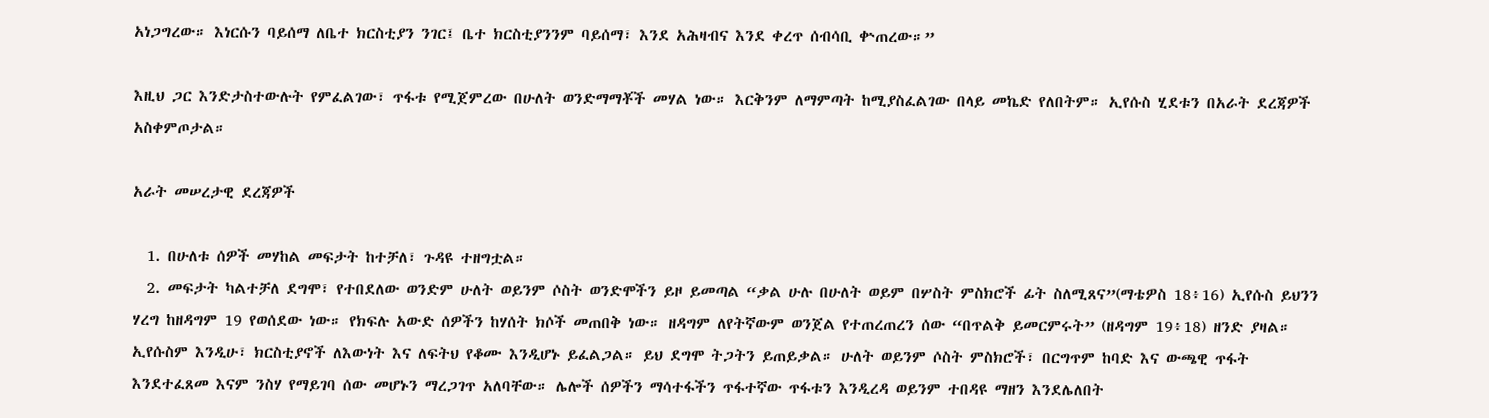አነጋግረው። እነርሱን ባይሰማ ለቤተ ክርስቲያን ንገር፤ ቤተ ክርስቲያንንም ባይሰማ፣ እንደ አሕዛብና እንደ ቀረጥ ሰብሳቢ ቍጠረው።”

እዚህ ጋር እንድታስተውሉት የምፈልገው፣ ጥፋቱ የሚጀምረው በሁለት ወንድማማቾች መሃል ነው። እርቅንም ለማምጣት ከሚያስፈልገው በላይ መኬድ የለበትም። ኢየሱስ ሂደቱን በአራት ደረጃዎች አስቀምጦታል።

አራት መሠረታዊ ደረጃዎች

  1. በሁለቱ ሰዎች መሃከል መፍታት ከተቻለ፣ ጉዳዩ ተዘግቷል።
  2. መፍታት ካልተቻለ ደግሞ፣ የተበደለው ወንድም ሁለት ወይንም ሶስት ወንድሞችን ይዞ ይመጣል “ቃል ሁሉ በሁለት ወይም በሦስት ምስክሮች ፊት ስለሚጸና”(ማቴዎስ 18፥16) ኢየሱስ ይህንን ሃረግ ከዘዳግም 19 የወሰደው ነው። የክፍሉ አውድ ሰዎችን ከሃሰት ክሶች መጠበቅ ነው። ዘዳግም ለየትኛውም ወንጀል የተጠረጠረን ሰው “በጥልቅ ይመርምሩት” (ዘዳግም 19፥18) ዘንድ ያዛል። ኢየሱስም እንዲሁ፣ ክርስቲያኖች ለእውነት እና ለፍትህ የቆሙ እንዲሆኑ ይፈልጋል። ይህ ደግሞ ትጋትን ይጠይቃል። ሁለት ወይንም ሶስት ምስክሮች፣ በርግጥም ከባድ እና ውጫዊ ጥፋት እንደተፈጸመ እናም ንስሃ የማይገባ ሰው መሆኑን ማረጋገጥ አለባቸው። ሌሎች ሰዎችን ማሳተፋችን ጥፋተኛው ጥፋቱን እንዲረዳ ወይንም ተበዳዩ ማዘን እንደሌለበት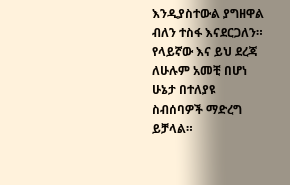እንዲያስተውል ያግዘዋል ብለን ተስፋ እናደርጋለን። የላይኛው እና ይህ ደረጃ ለሁሉም አመቺ በሆነ ሁኔታ በተለያዩ ስብሰባዎች ማድረግ ይቻላል።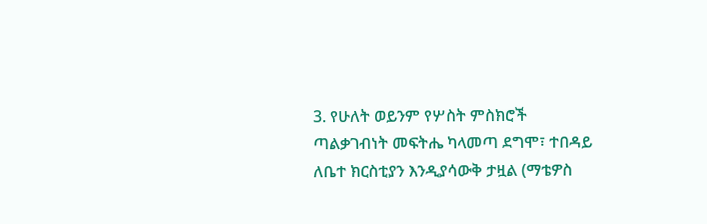3. የሁለት ወይንም የሦስት ምስክሮች ጣልቃገብነት መፍትሔ ካላመጣ ደግሞ፣ ተበዳይ ለቤተ ክርስቲያን እንዲያሳውቅ ታዟል (ማቴዎስ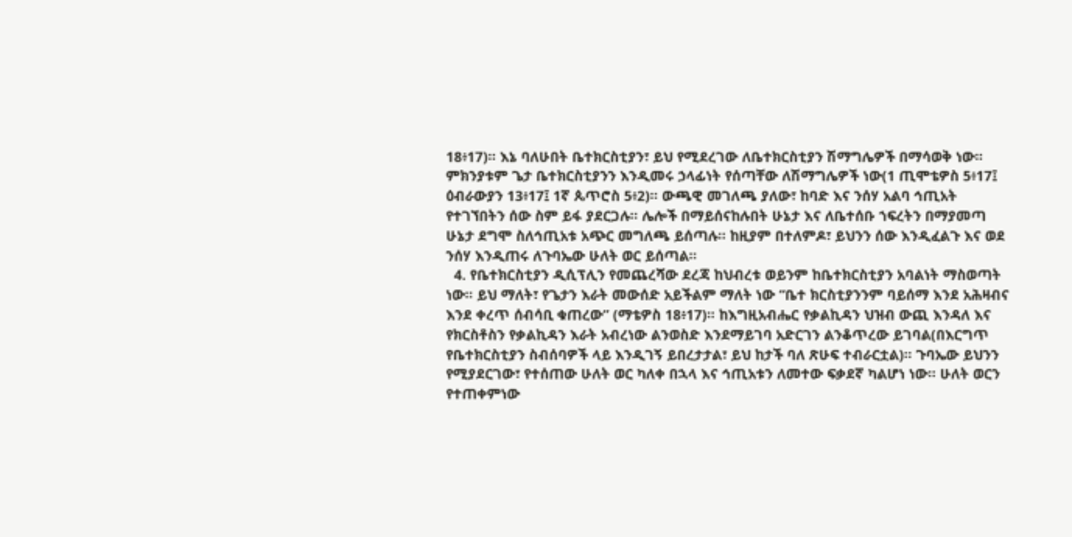18፥17)። እኔ ባለሁበት ቤተክርስቲያን፣ ይህ የሚደረገው ለቤተክርስቲያን ሽማግሌዎች በማሳወቅ ነው። ምክንያቱም ጌታ ቤተክርስቲያንን እንዲመሩ ኃላፊነት የሰጣቸው ለሽማግሌዎች ነው(1 ጢሞቴዎስ 5፥17፤ ዕብራውያን 13፥17፤ 1ኛ ጴጥሮስ 5፥2)። ውጫዊ መገለጫ ያለው፣ ከባድ እና ንሰሃ አልባ ኅጢአት የተገኘበትን ሰው ስም ይፋ ያደርጋሉ። ሌሎች በማይሰናከሉበት ሁኔታ እና ለቤተሰቡ ኀፍረትን በማያመጣ ሁኔታ ደግሞ ስለኅጢአቱ አጭር መግለጫ ይሰጣሉ። ከዚያም በተለምዶ፣ ይህንን ሰው እንዲፈልጉ እና ወደ ንሰሃ እንዲጠሩ ለጉባኤው ሁለት ወር ይሰጣል።
  4. የቤተክርስቲያን ዲሲፕሊን የመጨረሻው ደረጃ ከህብረቱ ወይንም ከቤተክርስቲያን አባልነት ማስወጣት ነው። ይህ ማለት፣ የጌታን እራት መውሰድ አይችልም ማለት ነው “ቤተ ክርስቲያንንም ባይሰማ እንደ አሕዛብና እንደ ቀረጥ ሰብሳቢ ቁጠረው” (ማቴዎስ 18፥17)። ከእግዚአብሔር የቃልኪዳን ህዝብ ውጪ እንዳለ እና የክርስቶስን የቃልኪዳን እራት አብረነው ልንወስድ እንደማይገባ አድርገን ልንቆጥረው ይገባል(በእርግጥ የቤተክርስቲያን ስብሰባዎች ላይ እንዲገኝ ይበረታታል፣ ይህ ከታች ባለ ጽሁፍ ተብራርቷል)። ጉባኤው ይህንን የሚያደርገው፣ የተሰጠው ሁለት ወር ካለቀ በኋላ እና ኅጢአቱን ለመተው ፍቃደኛ ካልሆነ ነው። ሁለት ወርን የተጠቀምነው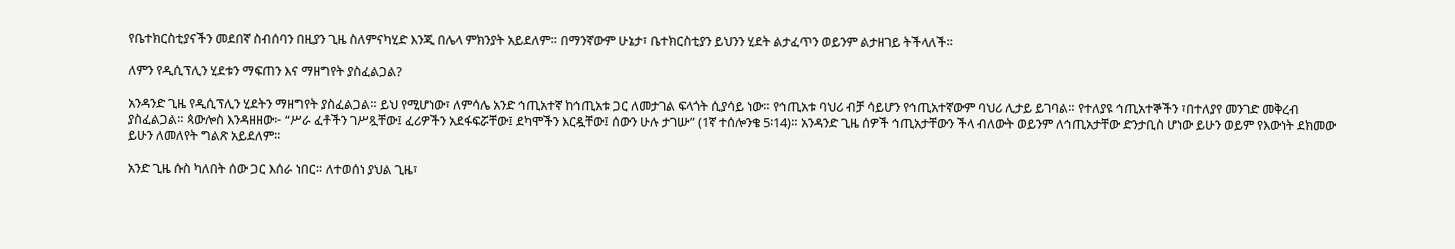የቤተክርስቲያናችን መደበኛ ስብሰባን በዚያን ጊዜ ስለምናካሂድ እንጂ በሌላ ምክንያት አይደለም። በማንኛውም ሁኔታ፣ ቤተክርስቲያን ይህንን ሂደት ልታፈጥን ወይንም ልታዘገይ ትችላለች።

ለምን የዲሲፕሊን ሂደቱን ማፍጠን እና ማዘግየት ያስፈልጋል?

አንዳንድ ጊዜ የዲሲፕሊን ሂደትን ማዘግየት ያስፈልጋል። ይህ የሚሆነው፣ ለምሳሌ አንድ ኅጢአተኛ ከኅጢአቱ ጋር ለመታገል ፍላጎት ሲያሳይ ነው። የኅጢአቱ ባህሪ ብቻ ሳይሆን የኅጢአተኛውም ባህሪ ሊታይ ይገባል። የተለያዩ ኅጢአተኞችን ፣በተለያየ መንገድ መቅረብ ያስፈልጋል። ጳውሎስ እንዳዘዘው፦ “ሥራ ፈቶችን ገሥጿቸው፤ ፈሪዎችን አደፋፍሯቸው፤ ደካሞችን እርዷቸው፤ ሰውን ሁሉ ታገሡ” (1ኛ ተሰሎንቄ 5፡14)። አንዳንድ ጊዜ ሰዎች ኅጢአታቸውን ችላ ብለውት ወይንም ለኅጢአታቸው ድንታቢስ ሆነው ይሁን ወይም የእውነት ደክመው ይሁን ለመለየት ግልጽ አይደለም።

አንድ ጊዜ ሱስ ካለበት ሰው ጋር እሰራ ነበር። ለተወሰነ ያህል ጊዜ፣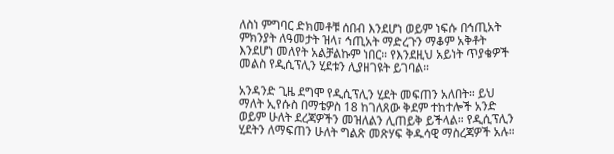ለስነ ምግባር ድክመቶቹ ሰበብ እንደሆነ ወይም ነፍሱ በኅጢአት ምክንያት ለዓመታት ዝላ፣ ኅጢአት ማድረጉን ማቆም አቅቶት እንደሆነ መለየት አልቻልኩም ነበር። የእንደዚህ አይነት ጥያቄዎች መልስ የዲሲፕሊን ሂደቱን ሊያዘገዩት ይገባል።

አንዳንድ ጊዜ ደግሞ የዲሲፕሊን ሂደት መፍጠን አለበት። ይህ ማለት ኢየሱስ በማቴዎስ 18 ከገለጸው ቅደም ተከተሎች አንድ ወይም ሁለት ደረጃዎችን መዝለልን ሊጠይቅ ይችላል። የዲሲፕሊን ሂደትን ለማፍጠን ሁለት ግልጽ መጽሃፍ ቅዱሳዊ ማስረጃዎች አሉ።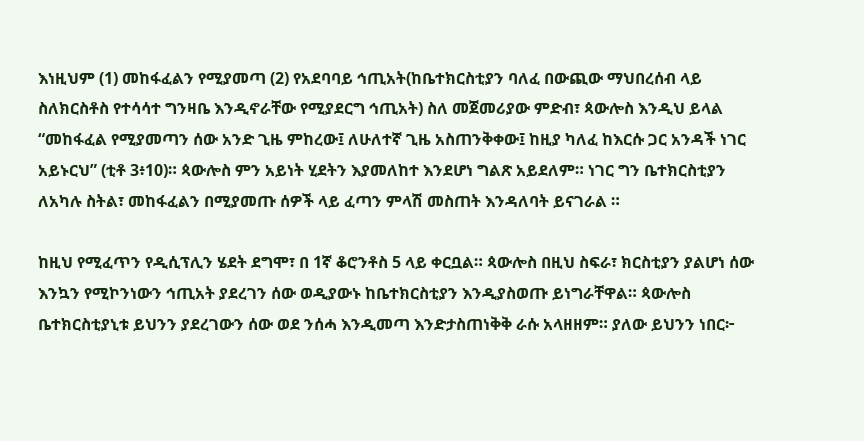እነዚህም (1) መከፋፈልን የሚያመጣ (2) የአደባባይ ኅጢአት(ከቤተክርስቲያን ባለፈ በውጪው ማህበረሰብ ላይ ስለክርስቶስ የተሳሳተ ግንዛቤ እንዲኖራቸው የሚያደርግ ኅጢአት) ስለ መጀመሪያው ምድብ፣ ጳውሎስ እንዲህ ይላል “መከፋፈል የሚያመጣን ሰው አንድ ጊዜ ምከረው፤ ለሁለተኛ ጊዜ አስጠንቅቀው፤ ከዚያ ካለፈ ከእርሱ ጋር አንዳች ነገር አይኑርህ” (ቲቶ 3፥10)። ጳውሎስ ምን አይነት ሂደትን እያመለከተ እንደሆነ ግልጽ አይደለም። ነገር ግን ቤተክርስቲያን ለአካሉ ስትል፣ መከፋፈልን በሚያመጡ ሰዎች ላይ ፈጣን ምላሽ መስጠት እንዳለባት ይናገራል ።

ከዚህ የሚፈጥን የዲሲፕሊን ሄደት ደግሞ፣ በ 1ኛ ቆሮንቶስ 5 ላይ ቀርቧል። ጳውሎስ በዚህ ስፍራ፣ ክርስቲያን ያልሆነ ሰው እንኳን የሚኮንነውን ኅጢአት ያደረገን ሰው ወዲያውኑ ከቤተክርስቲያን እንዲያስወጡ ይነግራቸዋል። ጳውሎስ ቤተክርስቲያኒቱ ይህንን ያደረገውን ሰው ወደ ንሰሓ እንዲመጣ እንድታስጠነቅቅ ራሱ አላዘዘም። ያለው ይህንን ነበር፦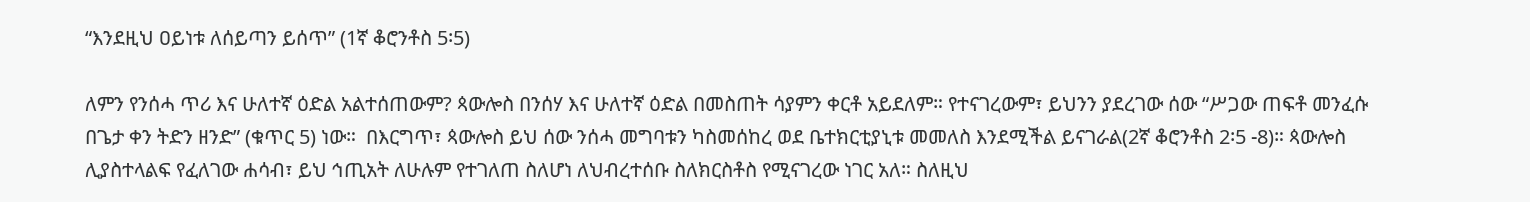“እንደዚህ ዐይነቱ ለሰይጣን ይሰጥ” (1ኛ ቆሮንቶስ 5፡5)

ለምን የንሰሓ ጥሪ እና ሁለተኛ ዕድል አልተሰጠውም? ጳውሎስ በንሰሃ እና ሁለተኛ ዕድል በመስጠት ሳያምን ቀርቶ አይደለም። የተናገረውም፣ ይህንን ያደረገው ሰው “ሥጋው ጠፍቶ መንፈሱ በጌታ ቀን ትድን ዘንድ” (ቁጥር 5) ነው።  በእርግጥ፣ ጳውሎስ ይህ ሰው ንሰሓ መግባቱን ካስመሰከረ ወደ ቤተክርቲያኒቱ መመለስ እንደሚችል ይናገራል(2ኛ ቆሮንቶስ 2፡5 -8)። ጳውሎስ ሊያስተላልፍ የፈለገው ሐሳብ፣ ይህ ኅጢአት ለሁሉም የተገለጠ ስለሆነ ለህብረተሰቡ ስለክርስቶስ የሚናገረው ነገር አለ። ስለዚህ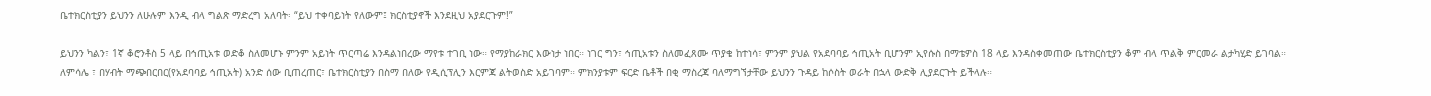ቤተክርስቲያን ይህንን ለሁሉም እንዲ ብላ ግልጽ ማድረግ አለባት፡ “ይህ ተቀባይነት የለውም፤ ክርስቲያኖች እንደዚህ አያደርጉም!”

ይህንን ካልን፣ 1ኛ ቆሮንቶስ 5 ላይ በኅጢአቱ ወድቆ ስለመሆኑ ምንም አይነት ጥርጣሬ እንዳልነበረው ማየቱ ተገቢ ነው። የማያከራክር እውነታ ነበር። ነገር ግን፣ ኅጢአቱን ስለመፈጸሙ ጥያቄ ከተነሳ፣ ምንም ያህል የአደባባይ ኅጢአት ቢሆንም ኢየሱስ በማቴዎስ 18 ላይ እንዳስቀመጠው ቤተክርስቲያን ቆም ብላ ጥልቅ ምርመራ ልታካሂድ ይገባል። ለምሳሌ ፣ በሃብት ማጭበርበር(የአደባባይ ኅጢአት) አንድ ሰው ቢጠረጠር፣ ቤተክርስቲያን በስማ በለው የዲሲፕሊን እርምጃ ልትወስድ አይገባም። ምክንያቱም ፍርድ ቤቶች በቂ ማስረጃ ባለማግኘታቸው ይህንን ጉዳይ ከሶስት ወራት በኋላ ውድቅ ሊያደርጉት ይችላሉ።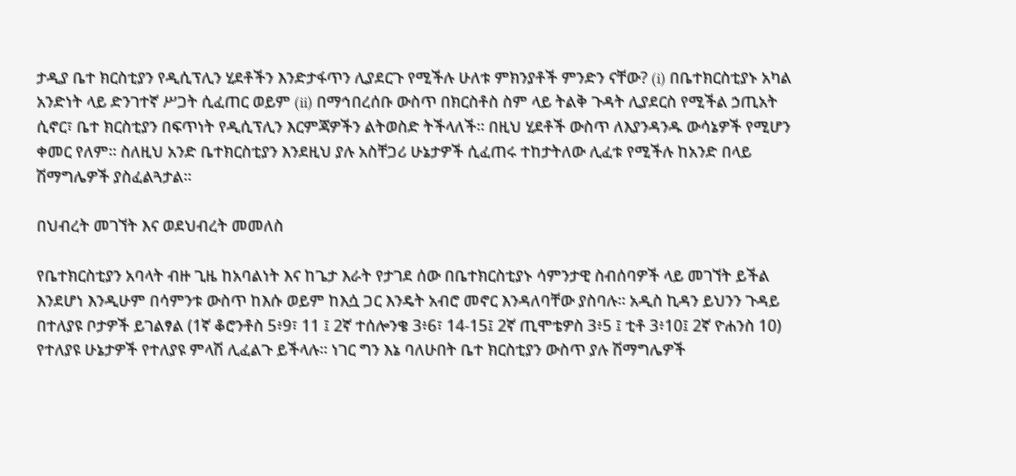ታዲያ ቤተ ክርስቲያን የዲሲፕሊን ሂደቶችን እንድታፋጥን ሊያደርጉ የሚችሉ ሁለቱ ምክንያቶች ምንድን ናቸው? (i) በቤተክርስቲያኑ አካል አንድነት ላይ ድንገተኛ ሥጋት ሲፈጠር ወይም (ii) በማኅበረሰቡ ውስጥ በክርስቶስ ስም ላይ ትልቅ ጉዳት ሊያደርስ የሚችል ኃጢአት ሲኖር፣ ቤተ ክርስቲያን በፍጥነት የዲሲፕሊን እርምጃዎችን ልትወስድ ትችላለች። በዚህ ሂደቶች ውስጥ ለእያንዳንዱ ውሳኔዎች የሚሆን ቀመር የለም። ስለዚህ አንድ ቤተክርስቲያን እንደዚህ ያሉ አስቸጋሪ ሁኔታዎች ሲፈጠሩ ተከታትለው ሊፈቱ የሚችሉ ከአንድ በላይ ሽማግሌዎች ያስፈልጓታል።

በህብረት መገኘት እና ወደህብረት መመለስ

የቤተክርስቲያን አባላት ብዙ ጊዜ ከአባልነት እና ከጌታ እራት የታገደ ሰው በቤተክርስቲያኑ ሳምንታዊ ስብሰባዎች ላይ መገኘት ይችል እንደሆነ እንዲሁም በሳምንቱ ውስጥ ከእሱ ወይም ከእሷ ጋር እንዴት አብሮ መኖር እንዳለባቸው ያስባሉ። አዲስ ኪዳን ይህንን ጉዳይ በተለያዩ ቦታዎች ይገልፃል (1ኛ ቆሮንቶስ 5፥9፣ 11 ፤ 2ኛ ተሰሎንቄ 3፥6፣ 14-15፤ 2ኛ ጢሞቴዎስ 3፥5 ፤ ቲቶ 3፥10፤ 2ኛ ዮሐንስ 10) የተለያዩ ሁኔታዎች የተለያዩ ምላሽ ሊፈልጉ ይችላሉ። ነገር ግን እኔ ባለሁበት ቤተ ክርስቲያን ውስጥ ያሉ ሽማግሌዎች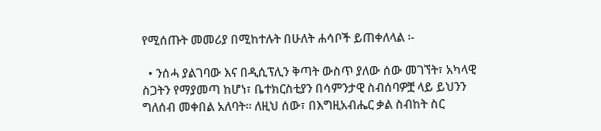የሚሰጡት መመሪያ በሚከተሉት በሁለት ሐሳቦች ይጠቀለላል ፡-

  • ንሰሓ ያልገባው እና በዲሲፕሊን ቅጣት ውስጥ ያለው ሰው መገኘት፣ አካላዊ ስጋትን የማያመጣ ከሆነ፣ ቤተክርስቲያን በሳምንታዊ ስብሰባዎቿ ላይ ይህንን ግለሰብ መቀበል አለባት። ለዚህ ሰው፣ በእግዚአብሔር ቃል ስብከት ስር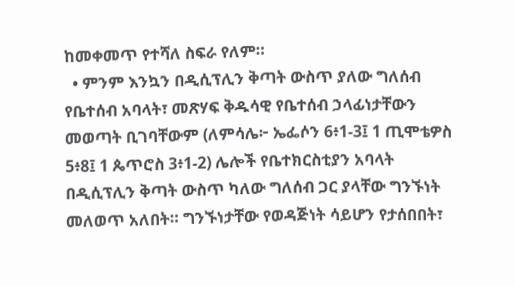ከመቀመጥ የተሻለ ስፍራ የለም።
  • ምንም እንኳን በዲሲፕሊን ቅጣት ውስጥ ያለው ግለሰብ የቤተሰብ አባላት፣ መጽሃፍ ቅዱሳዊ የቤተሰብ ኃላፊነታቸውን መወጣት ቢገባቸውም (ለምሳሌ፦ ኤፌሶን 6፥1-3፤ 1 ጢሞቴዎስ 5፥8፤ 1 ጴጥሮስ 3፥1-2) ሌሎች የቤተክርስቲያን አባላት በዲሲፕሊን ቅጣት ውስጥ ካለው ግለሰብ ጋር ያላቸው ግንኙነት መለወጥ አለበት። ግንኙነታቸው የወዳጅነት ሳይሆን የታሰበበት፣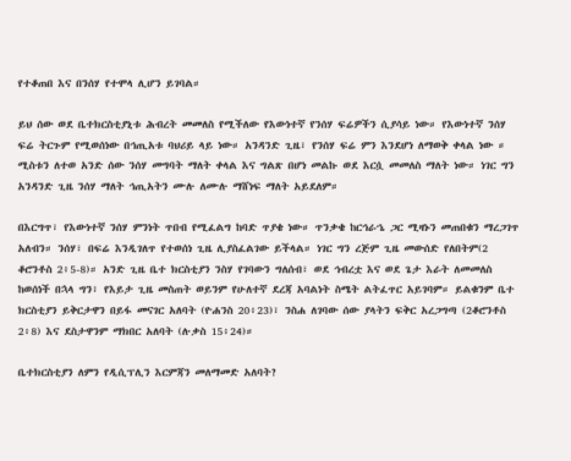የተቆጠበ እና በንሰሃ የተሞላ ሊሆን ይገባል።

ይህ ሰው ወደ ቤተክርስቲያኒቱ ሕብረት መመለስ የሚችለው የእውነተኛ የንሰሃ ፍሬዎችን ሲያሳይ ነው። የእውነተኛ ንሰሃ ፍሬ ትርጉም የሚወሰነው በኅጢአቱ ባህሪይ ላይ ነው። አንዳንድ ጊዜ፣ የንሰሃ ፍሬ ምን እንደሆነ ለማወቅ ቀላል ነው ። ሚስቱን ለተወ አንድ ሰው ንሰሃ መግባት ማለት ቀላል እና ግልጽ በሆነ መልኩ ወደ እርሷ መመለስ ማለት ነው። ነገር ግን አንዳንድ ጊዜ ንሰሃ ማለት ኅጢአትን ሙሉ ለሙሉ ማሸነፍ ማለት አይደለም።

በእርግጥ፣ የእውነተኛ ንሰሃ ምንነት ጥበብ የሚፈልግ ከባድ ጥያቄ ነው። ጥንቃቄ ከርኅራኄ ጋር ሚዛኑን መጠበቁን ማረጋገጥ አለብን። ንሰሃ፣ በፍሬ እንዲገለጥ የተወሰነ ጊዜ ሊያስፈልገው ይችላል። ነገር ግን ረጅም ጊዜ መውሰድ የለበትም(2 ቆሮንቶስ 2፥5-8)። አንድ ጊዜ ቤተ ክርስቲያን ንስሃ የገባውን ግለሰብ፣ ወደ ኅብረቷ እና ወደ ጌታ እራት ለመመለስ ከወሰነች በኋላ ግን፣ የእይታ ጊዜ መስጠት ወይንም የሁለተኛ ደረጃ አባልነት ስሜት ልትፈጥር አይገባም። ይልቁንም ቤተ ክርስቲያን ይቅርታዋን በይፋ መናገር አለባት (ዮሐንስ 20፥23)፣ ንስሐ ለገባው ሰው ያላትን ፍቅር አረጋግጣ (2ቆሮንቶስ 2፥8) እና ደስታዋንም ማክበር አለባት (ሉቃስ 15፥24)።

ቤተክርስቲያን ለምን የዲሲፕሊን እርምጃን መለማመድ አለባት?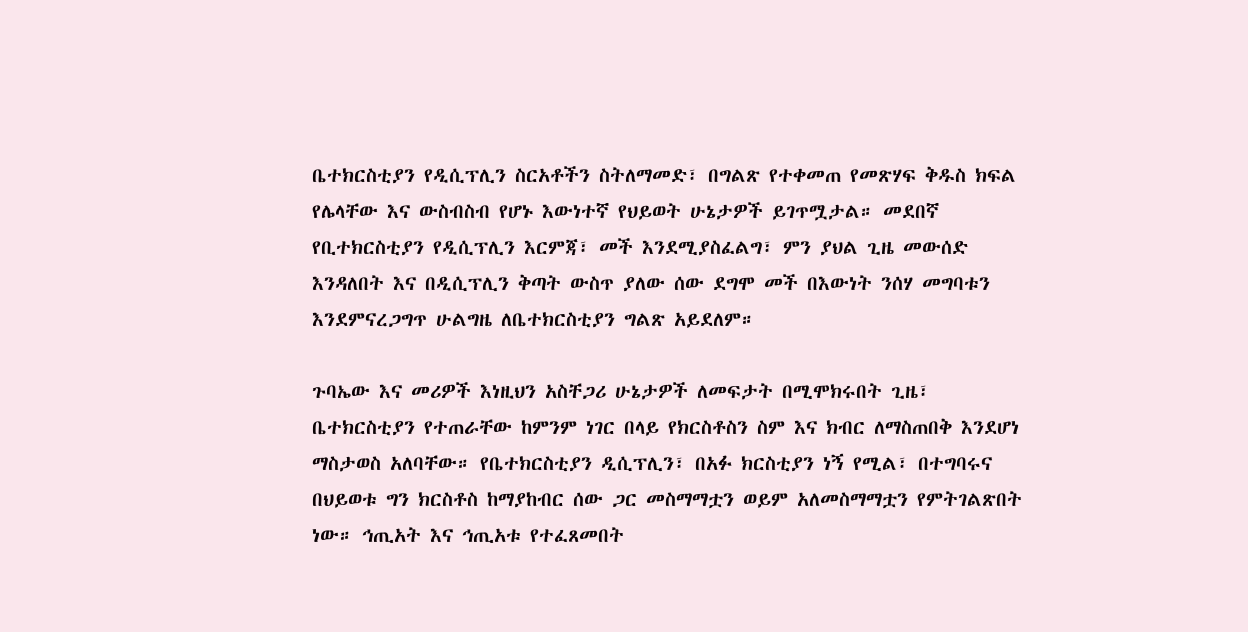ቤተክርስቲያን የዲሲፕሊን ስርአቶችን ስትለማመድ፣ በግልጽ የተቀመጠ የመጽሃፍ ቅዱስ ክፍል የሌላቸው እና ውስብስብ የሆኑ እውነተኛ የህይወት ሁኔታዎች ይገጥሟታል። መደበኛ የቢተክርስቲያን የዲሲፕሊን እርምጃ፣ መች እንደሚያስፈልግ፣ ምን ያህል ጊዜ መውሰድ እንዳለበት እና በዲሲፕሊን ቅጣት ውስጥ ያለው ሰው ደግሞ መች በእውነት ንሰሃ መግባቱን እንደምናረጋግጥ ሁልግዜ ለቤተክርስቲያን ግልጽ አይደለም።

ጉባኤው እና መሪዎች እነዚህን አስቸጋሪ ሁኔታዎች ለመፍታት በሚሞክሩበት ጊዜ፣ ቤተክርስቲያን የተጠራቸው ከምንም ነገር በላይ የክርስቶስን ስም እና ክብር ለማስጠበቅ እንደሆነ ማስታወስ አለባቸው። የቤተክርስቲያን ዲሲፕሊን፣ በአፉ ክርስቲያን ነኝ የሚል፣ በተግባሩና በህይወቱ ግን ክርስቶስ ከማያከብር ሰው ጋር መስማማቷን ወይም አለመስማማቷን የምትገልጽበት ነው። ኅጢአት እና ኅጢአቱ የተፈጸመበት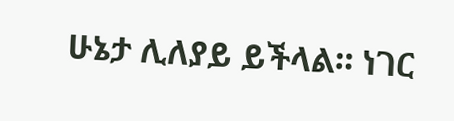ሁኔታ ሊለያይ ይችላል። ነገር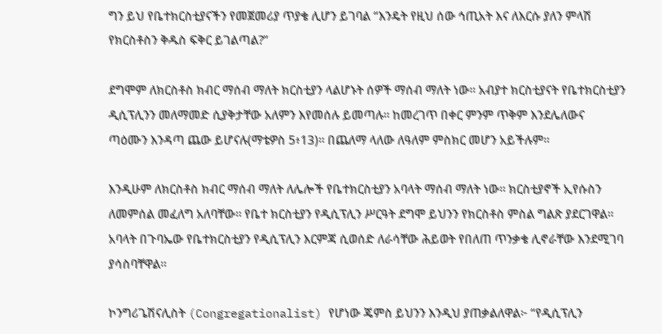ግን ይህ የቤተክርስቲያናችን የመጀመሪያ ጥያቄ ሊሆን ይገባል “እንዴት የዚህ ሰው ኅጢአት እና ለእርሱ ያለን ምላሽ የክርስቶስን ቅዱስ ፍቅር ይገልጣል?”

ደግሞም ለክርስቶስ ክብር ማሰብ ማለት ክርስቲያን ላልሆኑት ሰዎች ማሰብ ማለት ነው። አብያተ ክርስቲያናት የቤተክርስቲያን ዲሲፕሊንን መለማመድ ሲያቅታቸው አለምን እየመሰሉ ይመጣሉ። ከመረገጥ በቀር ምንም ጥቅም እንደሌለውና ጣዕሙን እንዳጣ ጨው ይሆናሉ(ማቴዎስ 5፥13)። በጨለማ ላለው ለዓለም ምስክር መሆን አይችሉም።

እንዲሁም ለክርስቶስ ክብር ማሰብ ማለት ለሌሎች የቤተክርስቲያን አባላት ማሰብ ማለት ነው። ክርስቲያኖች ኢየሱስን ለመምሰል መፈለግ አለባቸው። የቤተ ክርስቲያን የዲሲፕሊን ሥርዓት ደግሞ ይህንን የክርስቶስ ምስል ግልጽ ያደርገዋል። አባላት በጉባኤው የቤተክርስቲያን የዲሲፕሊን እርምጃ ሲወሰድ ለራሳቸው ሕይወት የበለጠ ጥንቃቄ ሊኖራቸው እንደሚገባ ያሳስባቸዋል።

ኮንግሪጌሽናሊስት (Congregationalist) የሆነው ጄምስ ይህንን እንዲህ ያጠቃልለዋል፦ “የዲሲፕሊን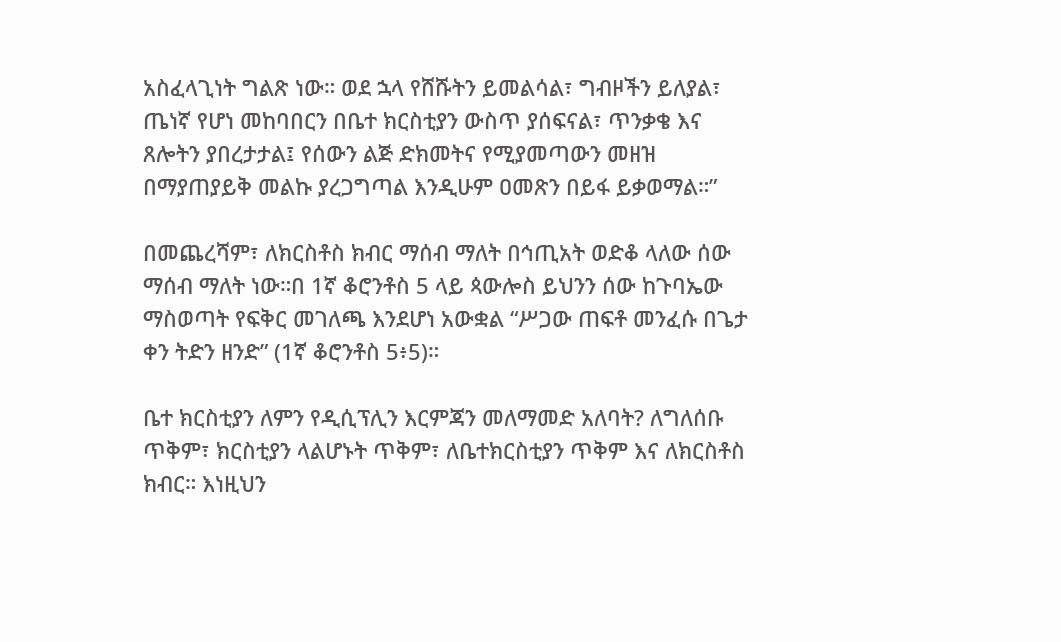አስፈላጊነት ግልጽ ነው። ወደ ኋላ የሸሹትን ይመልሳል፣ ግብዞችን ይለያል፣ ጤነኛ የሆነ መከባበርን በቤተ ክርስቲያን ውስጥ ያሰፍናል፣ ጥንቃቄ እና ጸሎትን ያበረታታል፤ የሰውን ልጅ ድክመትና የሚያመጣውን መዘዝ በማያጠያይቅ መልኩ ያረጋግጣል እንዲሁም ዐመጽን በይፋ ይቃወማል።”

በመጨረሻም፣ ለክርስቶስ ክብር ማሰብ ማለት በኅጢአት ወድቆ ላለው ሰው ማሰብ ማለት ነው።በ 1ኛ ቆሮንቶስ 5 ላይ ጳውሎስ ይህንን ሰው ከጉባኤው ማስወጣት የፍቅር መገለጫ እንደሆነ አውቋል “ሥጋው ጠፍቶ መንፈሱ በጌታ ቀን ትድን ዘንድ” (1ኛ ቆሮንቶስ 5፥5)።

ቤተ ክርስቲያን ለምን የዲሲፕሊን እርምጃን መለማመድ አለባት? ለግለሰቡ ጥቅም፣ ክርስቲያን ላልሆኑት ጥቅም፣ ለቤተክርስቲያን ጥቅም እና ለክርስቶስ ክብር። እነዚህን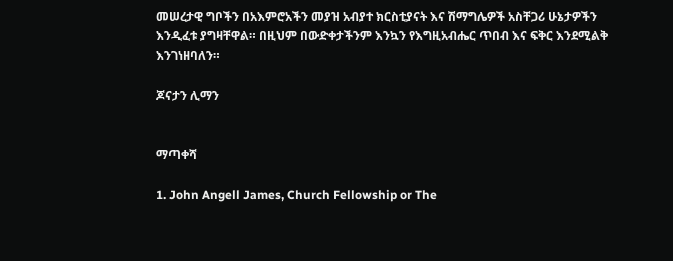መሠረታዊ ግቦችን በአእምሮአችን መያዝ አብያተ ክርስቲያናት እና ሽማግሌዎች አስቸጋሪ ሁኔታዎችን እንዲፈቱ ያግዛቸዋል። በዚህም በውድቀታችንም እንኳን የእግዚአብሔር ጥበብ እና ፍቅር እንደሚልቅ እንገነዘባለን።

ጆናታን ሊማን


ማጣቀሻ

1. John Angell James, Church Fellowship or The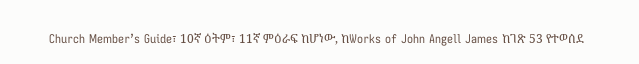Church Member’s Guide፣ 10ኛ ዕትም፣ 11ኛ ምዕራፍ ከሆነው, ከWorks of John Angell James ከገጽ 53 የተወሰደ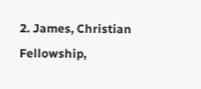2. James, Christian Fellowship,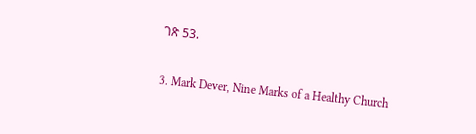ገጽ 53.

3. Mark Dever, Nine Marks of a Healthy Church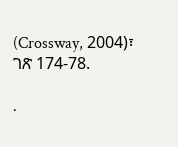(Crossway, 2004)፣ ገጽ 174-78.

.